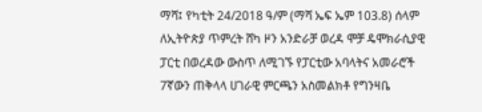ማሻ፤ የካቲት 24/2018 ዓ/ም (ማሻ ኤፍ ኤም 103.8) ሰላም ለኢትዮጵያ ጥምረት ሸካ ዞን አንድራቻ ወረዳ ሞቻ ዴሞክራሲያዊ ፓርቲ በወረዳው ውስጥ ለሚገኙ የፓርቲው አባላትና አመራሮች 7ኛውን ጠቅላላ ሀገራዊ ምርጫን አስመልክቶ የግንዛቤ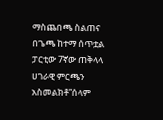ማስጨበጫ ስልጠና በጌጫ ከተማ ሰጥቷል
ፓርቲው 7ኛው ጠቅላላ ሀገራዊ ምርጫን አስመልክቶ”ሰላም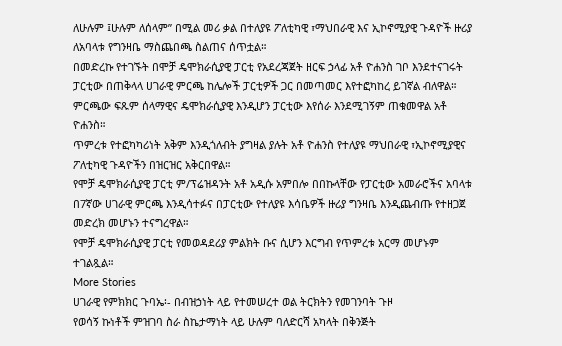ለሁሉም ፤ሁሉም ለሰላም” በሚል መሪ ቃል በተለያዩ ፖለቲካዊ ፣ማህበራዊ እና ኢኮኖሚያዊ ጉዳዮች ዙሪያ ለአባላቱ የግንዛቤ ማስጨበጫ ስልጠና ሰጥቷል።
በመድረኩ የተገኙት በሞቻ ዴሞክራሲያዊ ፓርቲ የአደረጃጀት ዘርፍ ኃላፊ አቶ ዮሐንስ ገቦ እንደተናገሩት ፓርቲው በጠቅላላ ሀገራዊ ምርጫ ከሌሎች ፓርቲዎች ጋር በመጣመር እየተፎካከረ ይገኛል ብለዋል።
ምርጫው ፍጹም ሰላማዊና ዴሞክራሲያዊ እንዲሆን ፓርቲው እየሰራ እንደሚገኝም ጠቁመዋል አቶ ዮሐንስ።
ጥምረቱ የተፎካካሪነት አቅም እንዲጎለብት ያግዛል ያሉት አቶ ዮሐንስ የተለያዩ ማህበራዊ ፣ኢኮኖሚያዊና ፖለቲካዊ ጉዳዮችን በዝርዝር አቅርበዋል።
የሞቻ ዴሞክራሲያዊ ፓርቲ ም/ፕሬዝዳንት አቶ አዲሱ አምበሎ በበኩላቸው የፓርቲው አመራሮችና አባላቱ በ7ኛው ሀገራዊ ምርጫ እንዲሳተፉና በፓርቲው የተለያዩ እሳቤዎች ዙሪያ ግንዛቤ እንዲጨብጡ የተዘጋጀ መድረክ መሆኑን ተናግረዋል።
የሞቻ ዴሞክራሲያዊ ፓርቲ የመወዳደሪያ ምልክት ቡና ሲሆን እርግብ የጥምረቱ አርማ መሆኑም ተገልጿል።
More Stories
ሀገራዊ የምክክር ጉባኤ፡- በብዝኃነት ላይ የተመሠረተ ወል ትርክትን የመገንባት ጉዞ
የወሳኝ ኩነቶች ምዝገባ ስራ ስኬታማነት ላይ ሁሉም ባለድርሻ አካላት በቅንጅት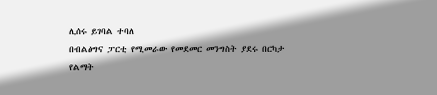ሊሰሩ ይገባል ተባለ
በብልፅግና ፓርቲ የሚመራው የመደመር መንግስት ያደሩ በርካታ የልማት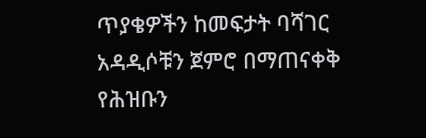ጥያቄዎችን ከመፍታት ባሻገር አዳዲሶቹን ጀምሮ በማጠናቀቅ የሕዝቡን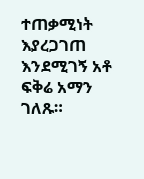ተጠቃሚነት እያረጋገጠ እንደሚገኝ አቶ ፍቅሬ አማን ገለጹ።